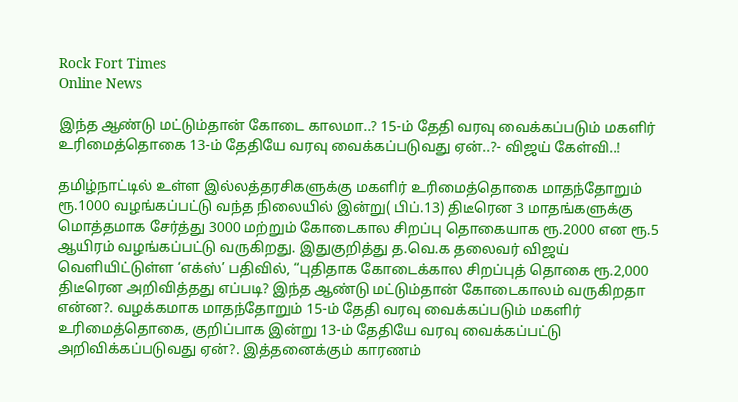Rock Fort Times
Online News

இந்த ஆண்டு மட்டும்தான் கோடை காலமா..? 15-ம் தேதி வரவு வைக்கப்படும் மகளிர் உரிமைத்தொகை 13-ம் தேதியே வரவு வைக்கப்படுவது ஏன்..?- விஜய் கேள்வி..!

தமிழ்நாட்டில் உள்ள இல்லத்தரசிகளுக்கு மகளிர் உரிமைத்தொகை மாதந்தோறும் ரூ.1000 வழங்கப்பட்டு வந்த நிலையில் இன்று( பிப்.13) திடீரென 3 மாதங்களுக்கு மொத்தமாக சேர்த்து 3000 மற்றும் கோடைகால சிறப்பு தொகையாக ரூ.2000 என ரூ.5 ஆயிரம் வழங்கப்பட்டு வருகிறது. இதுகுறித்து த.வெ.க தலைவர் விஜய் வெளியிட்டுள்ள ‘எக்ஸ்’ பதிவில், “புதிதாக கோடைக்கால சிறப்புத் தொகை ரூ.2,000 திடீரென அறிவித்தது எப்படி? இந்த ஆண்டு மட்டும்தான் கோடைகாலம் வருகிறதா என்ன?. வழக்கமாக மாதந்தோறும் 15-ம் தேதி வரவு வைக்கப்படும் மகளிர் உரிமைத்தொகை, குறிப்பாக இன்று 13-ம் தேதியே வரவு வைக்கப்பட்டு அறிவிக்கப்படுவது ஏன்?. இத்தனைக்கும் காரணம்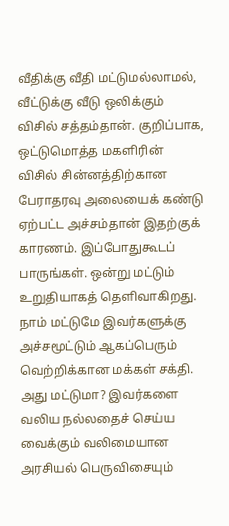வீதிக்கு வீதி மட்டுமல்லாமல், வீட்டுக்கு வீடு ஒலிக்கும் விசில் சத்தம்தான். குறிப்பாக, ஒட்டுமொத்த மகளிரின் விசில் சின்னத்திற்கான பேராதரவு அலையைக் கண்டு ஏற்பட்ட அச்சம்தான் இதற்குக் காரணம். இப்போதுகூடப் பாருங்கள். ஒன்று மட்டும் உறுதியாகத் தெளிவாகிறது. நாம் மட்டுமே இவர்களுக்கு அச்சமூட்டும் ஆகப்பெரும் வெற்றிக்கான மக்கள் சக்தி. அது மட்டுமா? இவர்களை வலிய நல்லதைச் செய்ய வைக்கும் வலிமையான அரசியல் பெருவிசையும்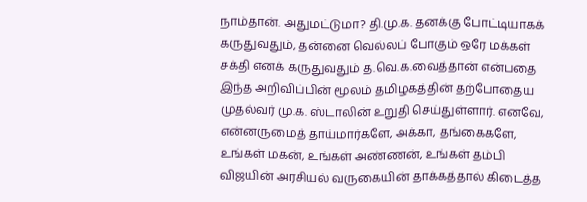நாம்தான். அதுமட்டுமா? தி.மு.க. தனக்கு போட்டியாகக் கருதுவதும், தன்னை வெல்லப் போகும் ஒரே மக்கள் சக்தி எனக் கருதுவதும் த.வெ.க.வைத்தான் என்பதை இந்த அறிவிப்பின் மூலம் தமிழகத்தின் தற்போதைய முதல்வர் மு.க. ஸ்டாலின் உறுதி செய்துள்ளார். எனவே, என்னருமைத் தாய்மார்களே, அக்கா, தங்கைகளே, உங்கள் மகன், உங்கள் அண்ணன், உங்கள் தம்பி விஜயின் அரசியல் வருகையின் தாக்கத்தால் கிடைத்த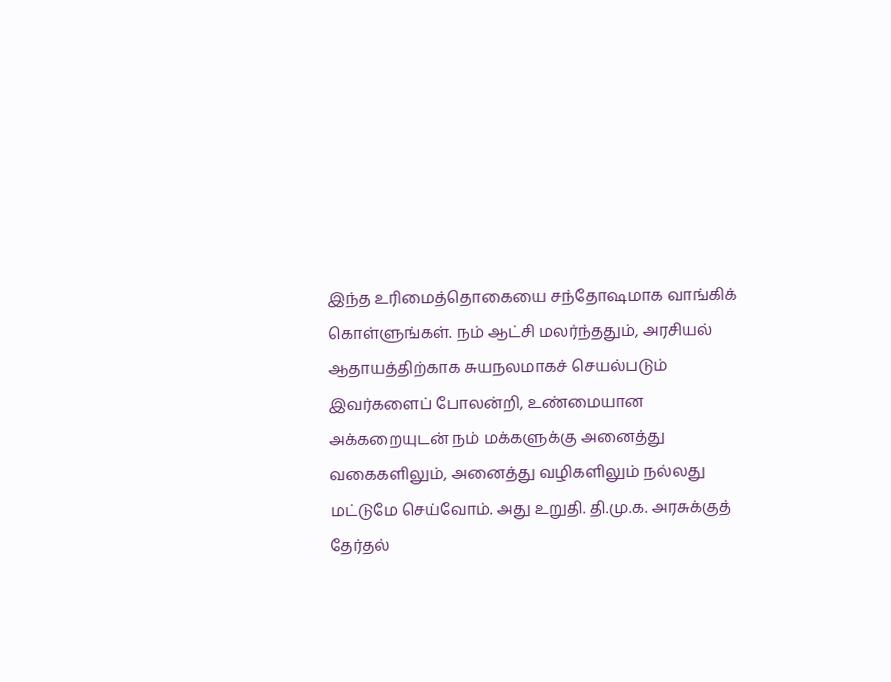இந்த உரிமைத்தொகையை சந்தோஷமாக வாங்கிக் கொள்ளுங்கள். நம் ஆட்சி மலர்ந்ததும், அரசியல் ஆதாயத்திற்காக சுயநலமாகச் செயல்படும் இவர்களைப் போலன்றி, உண்மையான அக்கறையுடன் நம் மக்களுக்கு அனைத்து வகைகளிலும், அனைத்து வழிகளிலும் நல்லது மட்டுமே செய்வோம். அது உறுதி. தி.மு.க. அரசுக்குத் தேர்தல்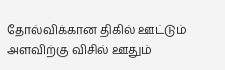தோல்விக்கான திகில் ஊட்டும் அளவிற்கு விசில் ஊதும்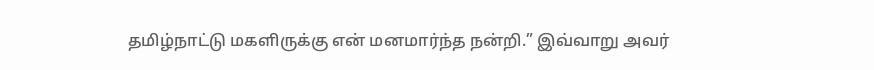தமிழ்நாட்டு மகளிருக்கு என் மனமார்ந்த நன்றி.” இவ்வாறு அவர்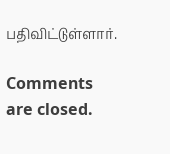பதிவிட்டுள்ளார்.

Comments are closed.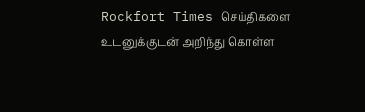Rockfort Times செய்திகளை உடனுக்குடன் அறிந்து கொள்ள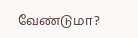வேண்டுமா?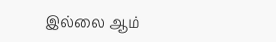இல்லை ஆம்